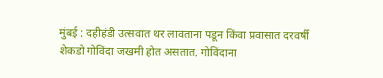मुंबई : दहीहंडी उत्सवात थर लावताना पडून किंवा प्रवासात दरवर्षी शेकडो गोविंदा जखमी होत असतात. गोविंदाना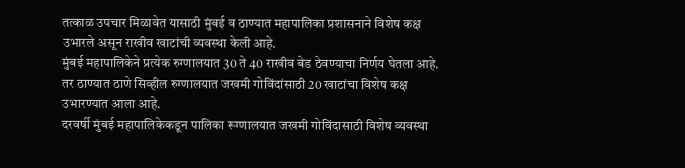तत्काळ उपचार मिळावेत यासाठी मुंबई व ठाण्यात महापालिका प्रशासनाने विशेष कक्ष उभारले असून राखीव खाटांची व्यवस्था केली आहे.
मुंबई महापालिकेने प्रत्येक रुग्णालयात 30 ते 40 राखीव बेड ठेवण्याचा निर्णय घेतला आहे. तर ठाण्यात ठाणे सिव्हील रुग्णालयात जखमी गोविंदांसाठी 20 खाटांचा विशेष कक्ष उभारण्यात आला आहे.
दरवर्षी मुंबई महापालिकेकडून पालिका रूग्णालयात जखमी गोविंदासाठी विशेष व्यवस्था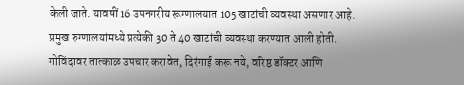केली जाते. यावषीं 16 उपनगरीय रूग्णालयात 105 खाटांची व्यवस्था असणार आहे. प्रमुख रुग्णालयांमध्ये प्रत्येकी 30 ते 40 खाटांची व्यवस्था करण्यात आली होती. गोविंदावर तात्काळ उपचार करावेत, दिरंगाई करू नये, वरिष्ठ डॉक्टर आणि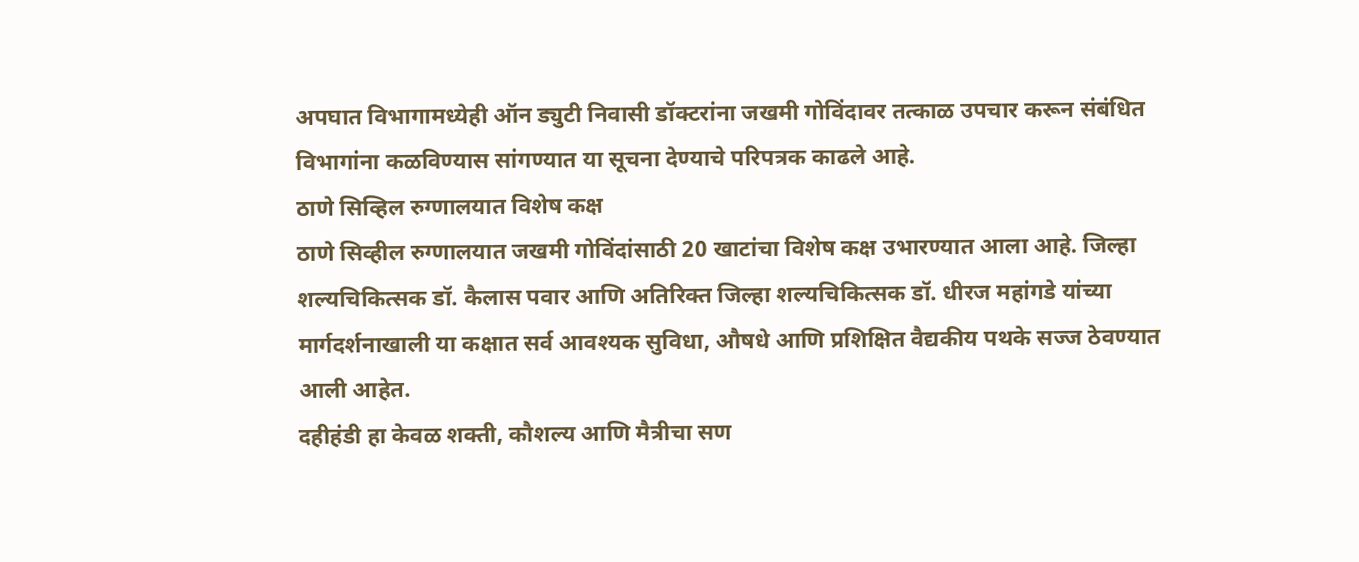अपघात विभागामध्येही ऑन ड्युटी निवासी डॉक्टरांना जखमी गोविंदावर तत्काळ उपचार करून संबंधित विभागांना कळविण्यास सांगण्यात या सूचना देण्याचे परिपत्रक काढले आहे.
ठाणे सिव्हिल रुग्णालयात विशेष कक्ष
ठाणे सिव्हील रुग्णालयात जखमी गोविंदांसाठी 20 खाटांचा विशेष कक्ष उभारण्यात आला आहे. जिल्हा शल्यचिकित्सक डॉ. कैलास पवार आणि अतिरिक्त जिल्हा शल्यचिकित्सक डॉ. धीरज महांगडे यांच्या मार्गदर्शनाखाली या कक्षात सर्व आवश्यक सुविधा, औषधे आणि प्रशिक्षित वैद्यकीय पथके सज्ज ठेवण्यात आली आहेत.
दहीहंडी हा केवळ शक्ती, कौशल्य आणि मैत्रीचा सण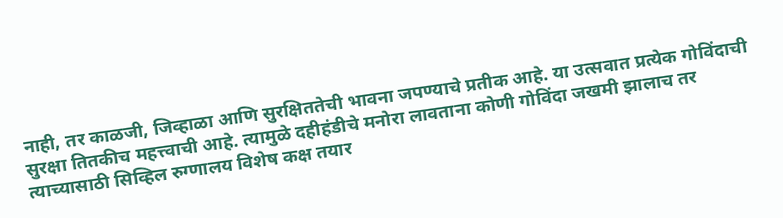नाही, तर काळजी, जिव्हाळा आणि सुरक्षिततेची भावना जपण्याचे प्रतीक आहे. या उत्सवात प्रत्येक गोविंदाची सुरक्षा तितकीच महत्त्वाची आहे. त्यामुळे दहीहंडीचे मनोरा लावताना कोणी गोविंदा जखमी झालाच तर त्याच्यासाठी सिव्हिल रुग्णालय विशेष कक्ष तयार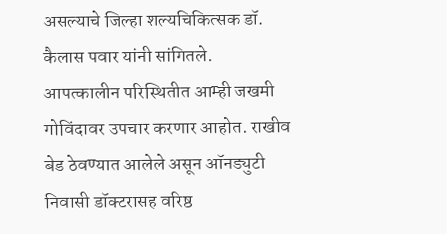असल्याचे जिल्हा शल्यचिकित्सक डॉ. कैलास पवार यांनी सांगितले.
आपत्कालीन परिस्थितीत आम्ही जखमी गोविंदावर उपचार करणार आहोत. राखीव बेड ठेवण्यात आलेले असून ऑनड्युटी निवासी डॉक्टरासह वरिष्ठ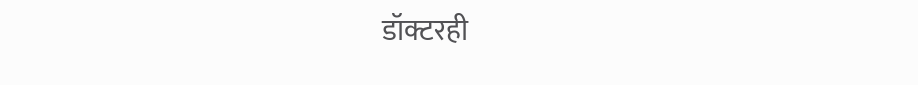डॉक्टरही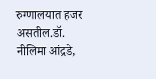रुग्णालयात हजर असतील.डॉ. नीलिमा आंद्रडे,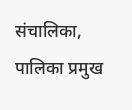संचालिका, पालिका प्रमुख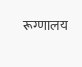रूग्णालय